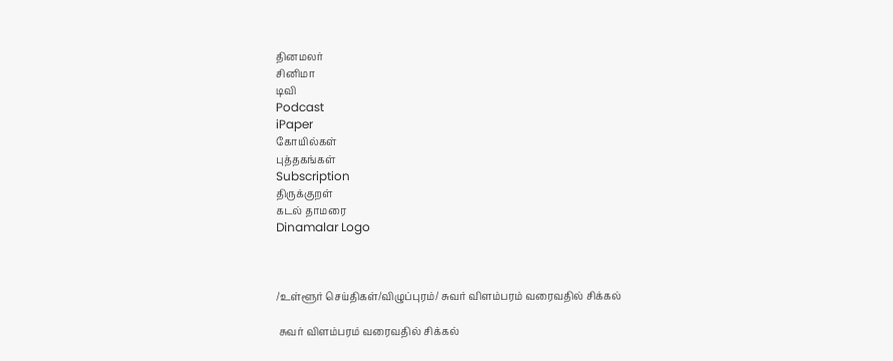தினமலர்
சினிமா
டிவி
Podcast
iPaper
கோயில்கள்
புத்தகங்கள்
Subscription
திருக்குறள்
கடல் தாமரை
Dinamalar Logo



/உள்ளூர் செய்திகள்/விழுப்புரம்/ சுவர் விளம்பரம் வரைவதில் சிக்கல்

 சுவர் விளம்பரம் வரைவதில் சிக்கல்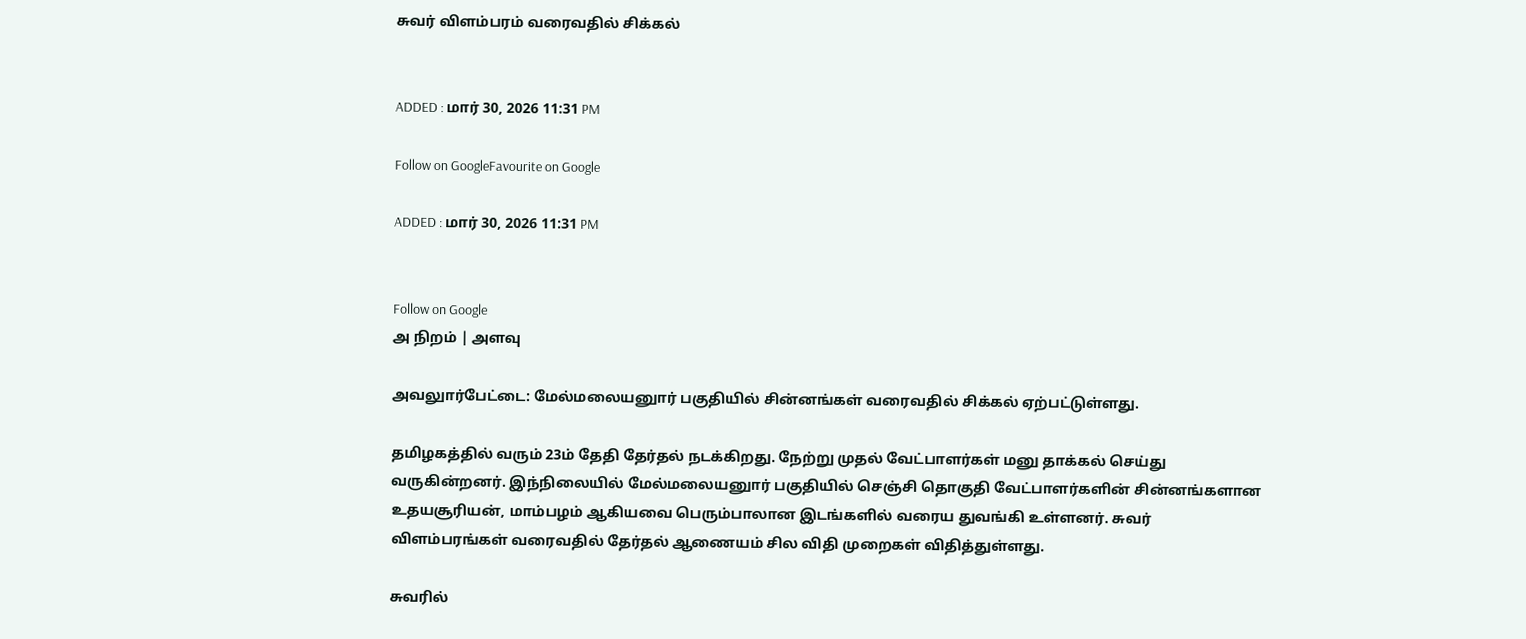சுவர் விளம்பரம் வரைவதில் சிக்கல்


ADDED : மார் 30, 2026 11:31 PM

Follow on GoogleFavourite on Google

ADDED : மார் 30, 2026 11:31 PM


Follow on Google
அ நிறம் | அளவு

அவலுார்பேட்டை: மேல்மலையனுார் பகுதியில் சின்னங்கள் வரைவதில் சிக்கல் ஏற்பட்டுள்ளது.

தமிழகத்தில் வரும் 23ம் தேதி தேர்தல் நடக்கிறது. நேற்று முதல் வேட்பாளர்கள் மனு தாக்கல் செய்து வருகின்றனர். இந்நிலையில் மேல்மலையனுார் பகுதியில் செஞ்சி தொகுதி வேட்பாளர்களின் சின்னங்களான உதயசூரியன், மாம்பழம் ஆகியவை பெரும்பாலான இடங்களில் வரைய துவங்கி உள்ளனர். சுவர் விளம்பரங்கள் வரைவதில் தேர்தல் ஆணையம் சில விதி முறைகள் விதித்துள்ளது.

சுவரில்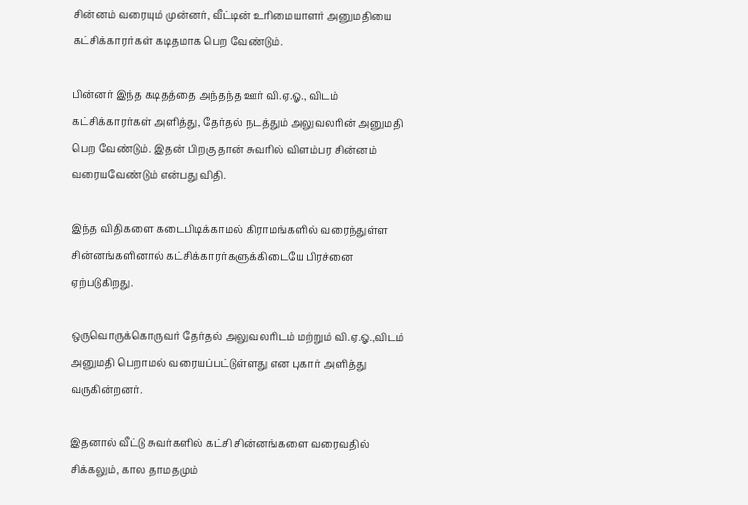சின்னம் வரையும் முன்னர், வீட்டின் உரிமையாளர் அனுமதியை கட்சிக்காரர்கள் கடிதமாக பெற வேண்டும்.

பின்னர் இந்த கடிதத்தை அந்தந்த ஊர் வி.ஏ.ஓ., விடம் கட்சிக்காரர்கள் அளித்து, தேர்தல் நடத்தும் அலுவலரின் அனுமதி பெற வேண்டும். இதன் பிறகு தான் சுவரில் விளம்பர சின்னம் வரையவேண்டும் என்பது விதி.

இந்த விதிகளை கடைபிடிக்காமல் கிராமங்களில் வரைந்துள்ள சின்னங்களினால் கட்சிக்காரர்களுக்கிடையே பிரச்னை ஏற்படுகிறது.

ஒருவொருக்கொருவர் தேர்தல் அலுவலரிடம் மற்றும் வி.ஏ.ஓ.,விடம் அனுமதி பெறாமல் வரையப்பட்டுள்ளது என புகார் அளித்து வருகின்றனர்.

இதனால் வீட்டு சுவர்களில் கட்சி சின்னங்களை வரைவதில் சிக்கலும், கால தாமதமும்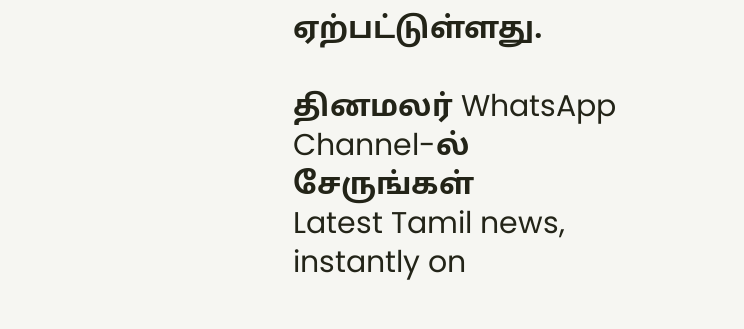ஏற்பட்டுள்ளது.

தினமலர் WhatsApp Channel-ல் சேருங்கள்
Latest Tamil news, instantly on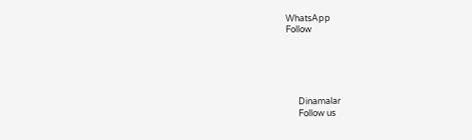WhatsApp
Follow





      Dinamalar
      Follow us